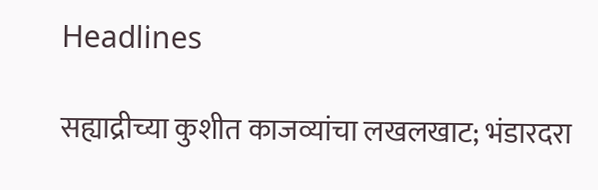Headlines

सह्याद्रीच्या कुशीत काजव्यांचा लखलखाट; भंडारदरा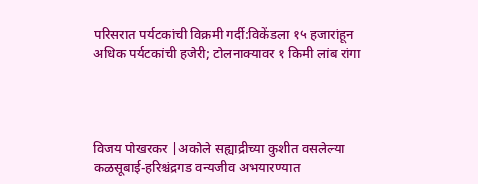परिसरात पर्यटकांची विक्रमी गर्दी:विकेंडला १५ हजारांहून अधिक पर्यटकांची हजेरी; टोलनाक्यावर १ किमी लांब रांगा




विजय पोखरकर |अकोले सह्याद्रीच्या कुशीत वसलेल्या कळसूबाई-हरिश्चंद्रगड वन्यजीव अभयारण्यात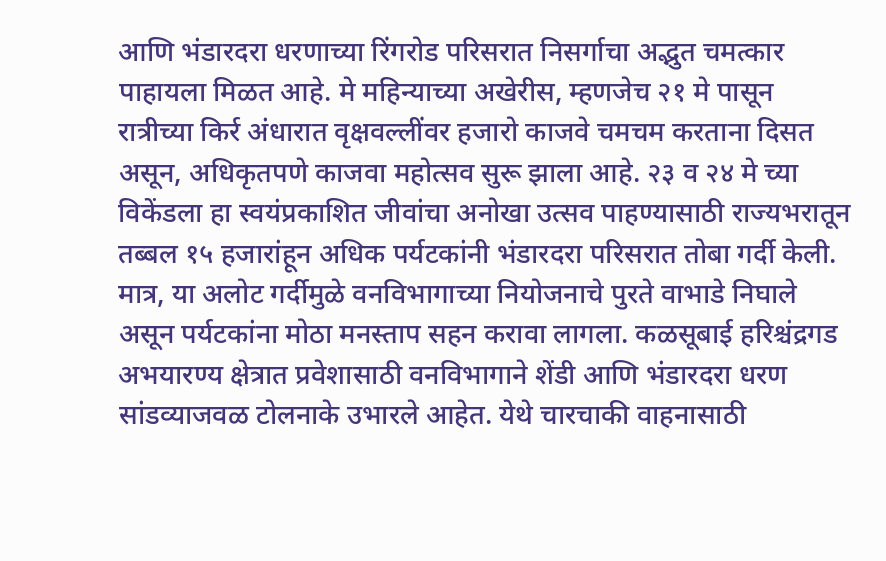आणि भंडारदरा धरणाच्या रिंगरोड परिसरात निसर्गाचा अद्भुत चमत्कार पाहायला मिळत आहे. मे महिन्याच्या अखेरीस, म्हणजेच २१ मे पासून रात्रीच्या किर्र अंधारात वृक्षवल्लींवर हजारो काजवे चमचम करताना दिसत असून, अधिकृतपणे काजवा महोत्सव सुरू झाला आहे. २३ व २४ मे च्या विकेंडला हा स्वयंप्रकाशित जीवांचा अनोखा उत्सव पाहण्यासाठी राज्यभरातून तब्बल १५ हजारांहून अधिक पर्यटकांनी भंडारदरा परिसरात तोबा गर्दी केली. मात्र, या अलोट गर्दीमुळे वनविभागाच्या नियोजनाचे पुरते वाभाडे निघाले असून पर्यटकांना मोठा मनस्ताप सहन करावा लागला. कळसूबाई हरिश्चंद्रगड अभयारण्य क्षेत्रात प्रवेशासाठी वनविभागाने शेंडी आणि भंडारदरा धरण सांडव्याजवळ टोलनाके उभारले आहेत. येथे चारचाकी वाहनासाठी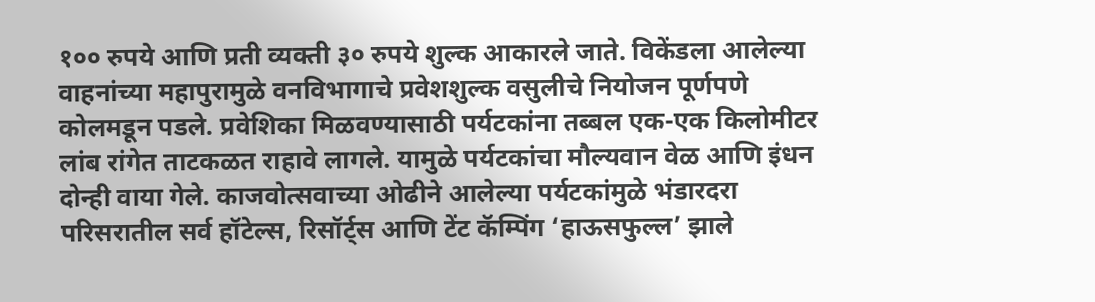१०० रुपये आणि प्रती व्यक्ती ३० रुपये शुल्क आकारले जाते. विकेंडला आलेल्या वाहनांच्या महापुरामुळे वनविभागाचे प्रवेशशुल्क वसुलीचे नियोजन पूर्णपणे कोलमडून पडले. प्रवेशिका मिळवण्यासाठी पर्यटकांना तब्बल एक-एक किलोमीटर लांब रांगेत ताटकळत राहावे लागले. यामुळे पर्यटकांचा मौल्यवान वेळ आणि इंधन दोन्ही वाया गेले. काजवोत्सवाच्या ओढीने आलेल्या पर्यटकांमुळे भंडारदरा परिसरातील सर्व हॉटेल्स, रिसॉर्ट्स आणि टेंट कॅम्पिंग ‘हाऊसफुल्ल’ झाले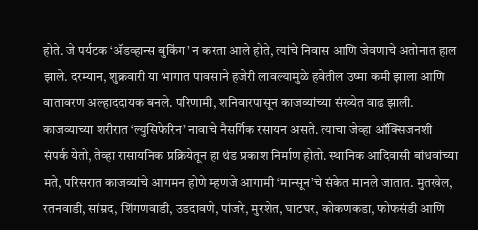होते. जे पर्यटक ‘ॲडव्हान्स बुकिंग’ न करता आले होते, त्यांचे निवास आणि जेवणाचे अतोनात हाल झाले. दरम्यान, शुक्रवारी या भागात पावसाने हजेरी लावल्यामुळे हवेतील उष्मा कमी झाला आणि वातावरण अल्हाददायक बनले. परिणामी, शनिवारपासून काजव्यांच्या संख्येत वाढ झाली. काजव्याच्या शरीरात ‘ल्युसिफेरिन’ नावाचे नैसर्गिक रसायन असते. त्याचा जेव्हा ऑक्सिजनशी संपर्क येतो, तेव्हा रासायनिक प्रक्रियेतून हा थंड प्रकाश निर्माण होतो. स्थानिक आदिवासी बांधवांच्या मते, परिसरात काजव्यांचे आगमन होणे म्हणजे आगामी ‘मान्सून’चे संकेत मानले जातात. मुतखेल, रतनवाडी, सांम्रद, शिंगणवाडी, उडदावणे, पांजरे, मुरशेत, घाटघर, कोकणकडा, फोफसंडी आणि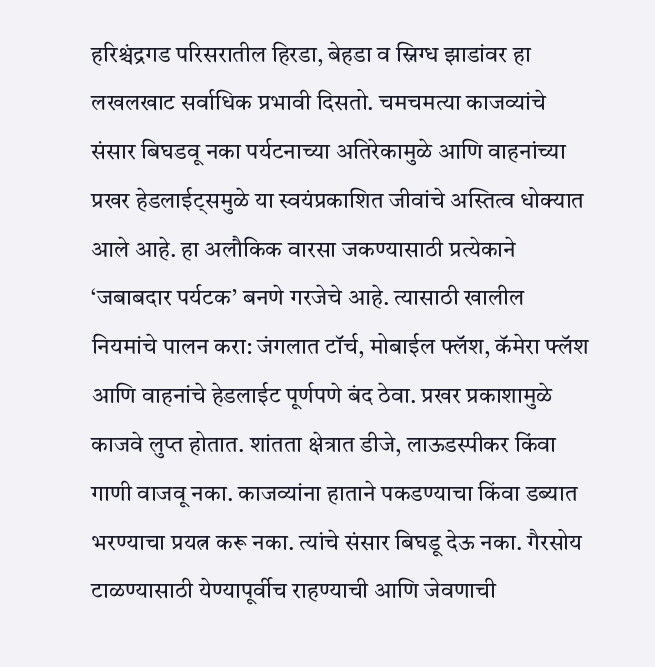हरिश्चंद्रगड परिसरातील हिरडा, बेहडा व स्निग्ध झाडांवर हा लखलखाट सर्वाधिक प्रभावी दिसतो. चमचमत्या काजव्यांचे संसार बिघडवू नका पर्यटनाच्या अतिरेकामुळे आणि वाहनांच्या प्रखर हेडलाईट्समुळे या स्वयंप्रकाशित जीवांचे अस्तित्व धोक्यात आले आहे. हा अलौकिक वारसा जकण्यासाठी प्रत्येकाने ‘जबाबदार पर्यटक’ बनणे गरजेचे आहे. त्यासाठी खालील नियमांचे पालन करा: जंगलात टॉर्च, मोबाईल फ्लॅश, कॅमेरा फ्लॅश आणि वाहनांचे हेडलाईट पूर्णपणे बंद ठेवा. प्रखर प्रकाशामुळे काजवे लुप्त होतात. शांतता क्षेत्रात डीजे, लाऊडस्पीकर किंवा गाणी वाजवू नका. काजव्यांना हाताने पकडण्याचा किंवा डब्यात भरण्याचा प्रयत्न करू नका. त्यांचे संसार बिघडू देऊ नका. गैरसोय टाळण्यासाठी येण्यापूर्वीच राहण्याची आणि जेवणाची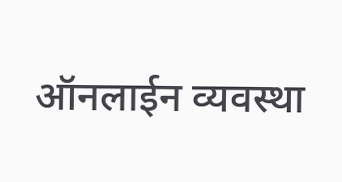ऑनलाईन व्यवस्था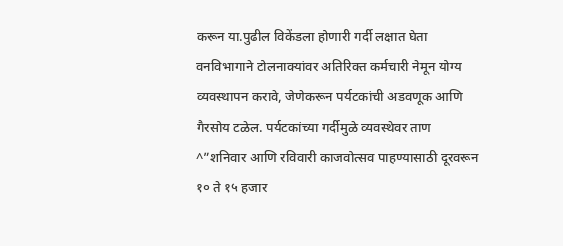करून या.पुढील विकेंडला होणारी गर्दी लक्षात घेता वनविभागाने टोलनाक्यांवर अतिरिक्त कर्मचारी नेमून योग्य व्यवस्थापन करावे, जेणेकरून पर्यटकांची अडवणूक आणि गैरसोय टळेल. पर्यटकांच्या गर्दीमुळे व्यवस्थेवर ताण ^”शनिवार आणि रविवारी काजवोत्सव पाहण्यासाठी दूरवरून १० ते १५ हजार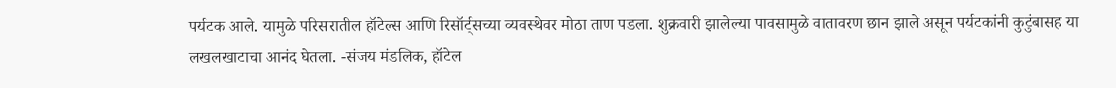पर्यटक आले. यामुळे परिसरातील हॉटेल्स आणि रिसॉर्ट्सच्या व्यवस्थेवर मोठा ताण पडला. शुक्रवारी झालेल्या पावसामुळे वातावरण छान झाले असून पर्यटकांनी कुटुंबासह या लखलखाटाचा आनंद घेतला. -संजय मंडलिक, हॉटेल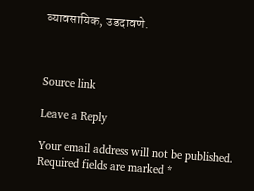व्यावसायिक, उडदावणे.



Source link

Leave a Reply

Your email address will not be published. Required fields are marked *